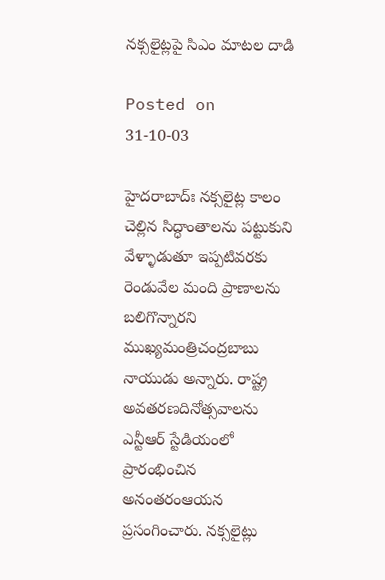నక్సలైట్లపై సిఎం మాటల దాడి

Posted on 31-10-03

హైదరాబాద్‌ః నక్సలైట్ల కాలం చెల్లిన సిద్ధాంతాలను పట్టుకుని వేళ్ళాడుతూ ఇప్పటివరకు రెండువేల మంది ప్రాణాలను బలిగొన్నారని ముఖ్యమంత్రిచంద్రబాబు నాయుడు అన్నారు. రాష్ట్ర అవతరణదినోత్సవాలను ఎన్టీఆర్‌ స్టేడియంలో ప్రారంభించిన అనంతరంఆయన ప్రసంగించారు. నక్సలైట్లు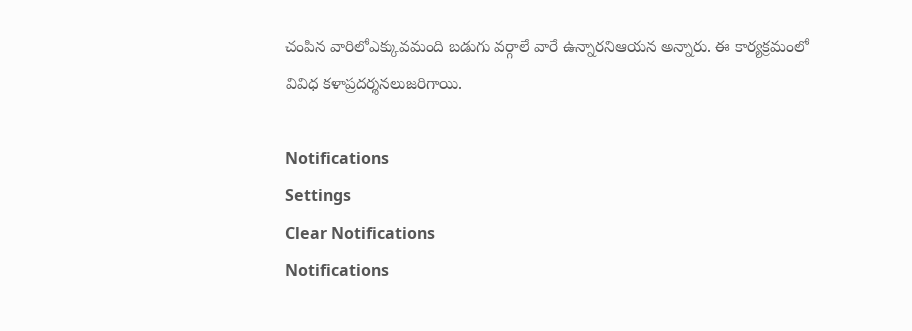చంపిన వారిలోఎక్కువమంది బడుగు వర్గాలే వారే ఉన్నారనిఆయన అన్నారు. ఈ కార్యక్రమంలో వివిధ కళాప్రదర్శనలుజరిగాయి.

Notifications
Settings
Clear Notifications
Notifications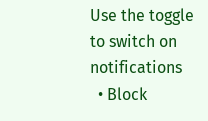Use the toggle to switch on notifications
  • Block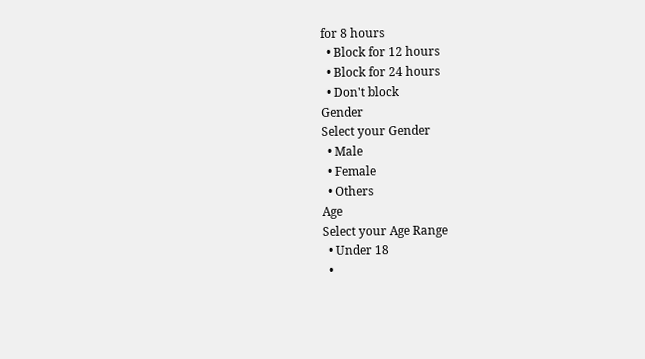for 8 hours
  • Block for 12 hours
  • Block for 24 hours
  • Don't block
Gender
Select your Gender
  • Male
  • Female
  • Others
Age
Select your Age Range
  • Under 18
  •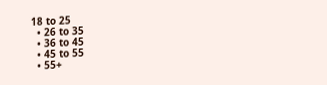18 to 25
  • 26 to 35
  • 36 to 45
  • 45 to 55
  • 55+